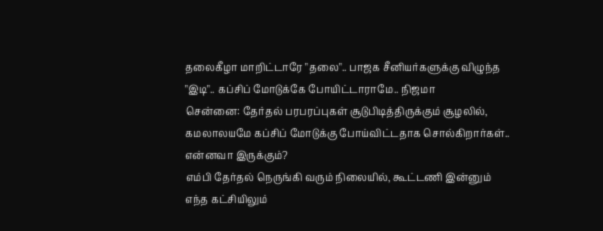தலைகீழா மாறிட்டாரே "தலை".. பாஜக சீனியர்களுக்கு விழுந்த "இடி".. கப்சிப் மோடுக்கே போயிட்டாராமே.. நிஜமா
சென்னை: தேர்தல் பரபரப்புகள் சூடுபிடித்திருக்கும் சூழலில், கமலாலயமே கப்சிப் மோடுக்கு போய்விட்டதாக சொல்கிறார்கள்.. என்னவா இருக்கும்?
எம்பி தேர்தல் நெருங்கி வரும் நிலையில், கூட்டணி இன்னும் எந்த கட்சியிலும்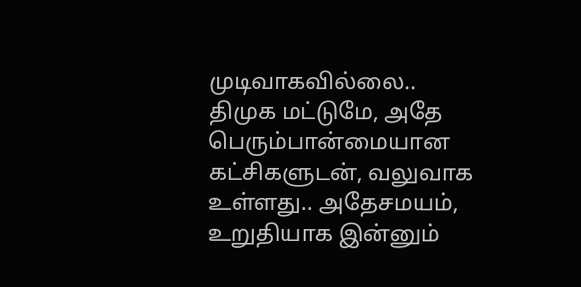முடிவாகவில்லை.. திமுக மட்டுமே, அதே பெரும்பான்மையான கட்சிகளுடன், வலுவாக உள்ளது.. அதேசமயம், உறுதியாக இன்னும்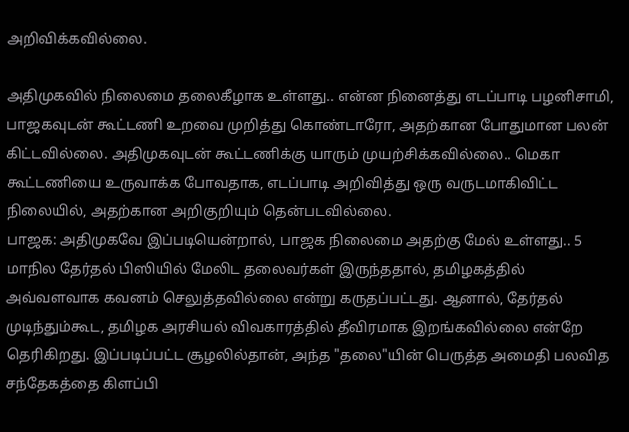அறிவிக்கவில்லை.

அதிமுகவில் நிலைமை தலைகீழாக உள்ளது.. என்ன நினைத்து எடப்பாடி பழனிசாமி, பாஜகவுடன் கூட்டணி உறவை முறித்து கொண்டாரோ, அதற்கான போதுமான பலன் கிட்டவில்லை. அதிமுகவுடன் கூட்டணிக்கு யாரும் முயற்சிக்கவில்லை.. மெகா கூட்டணியை உருவாக்க போவதாக, எடப்பாடி அறிவித்து ஒரு வருடமாகிவிட்ட நிலையில், அதற்கான அறிகுறியும் தென்படவில்லை.
பாஜக: அதிமுகவே இப்படியென்றால், பாஜக நிலைமை அதற்கு மேல் உள்ளது.. 5 மாநில தேர்தல் பிஸியில் மேலிட தலைவர்கள் இருந்ததால், தமிழகத்தில் அவ்வளவாக கவனம் செலுத்தவில்லை என்று கருதப்பட்டது. ஆனால், தேர்தல் முடிந்தும்கூட, தமிழக அரசியல் விவகாரத்தில் தீவிரமாக இறங்கவில்லை என்றே தெரிகிறது. இப்படிப்பட்ட சூழலில்தான், அந்த "தலை"யின் பெருத்த அமைதி பலவித சந்தேகத்தை கிளப்பி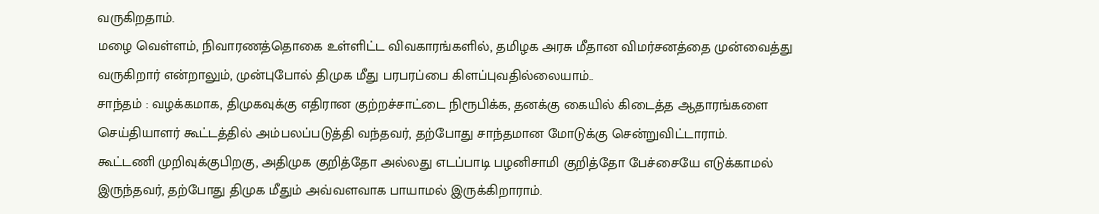வருகிறதாம்.
மழை வெள்ளம், நிவாரணத்தொகை உள்ளிட்ட விவகாரங்களில், தமிழக அரசு மீதான விமர்சனத்தை முன்வைத்து வருகிறார் என்றாலும், முன்புபோல் திமுக மீது பரபரப்பை கிளப்புவதில்லையாம்..
சாந்தம் : வழக்கமாக, திமுகவுக்கு எதிரான குற்றச்சாட்டை நிரூபிக்க, தனக்கு கையில் கிடைத்த ஆதாரங்களை செய்தியாளர் கூட்டத்தில் அம்பலப்படுத்தி வந்தவர், தற்போது சாந்தமான மோடுக்கு சென்றுவிட்டாராம்.
கூட்டணி முறிவுக்குபிறகு, அதிமுக குறித்தோ அல்லது எடப்பாடி பழனிசாமி குறித்தோ பேச்சையே எடுக்காமல் இருந்தவர், தற்போது திமுக மீதும் அவ்வளவாக பாயாமல் இருக்கிறாராம்.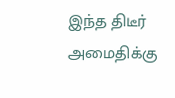இந்த திடீர் அமைதிக்கு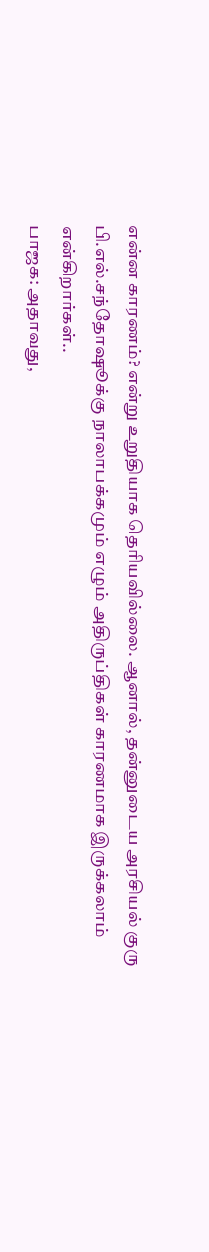என்ன காரணம்? என்று உறுதியாக தெரியவில்லை. ஆனால், தன்னுடைய அரசியல் குரு பி.எல்.சந்தோஷூக்கு நாலாபக்கமும் எழும் அதிருப்திகள் காரணமாக இருக்கலாம் என்கிறார்கள்..
பாஜக: அதாவது,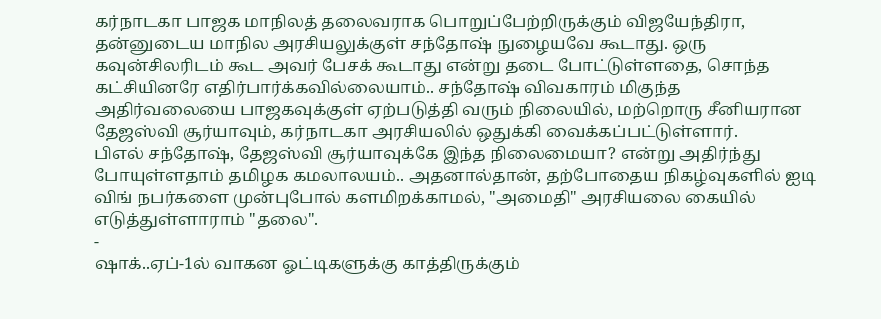கர்நாடகா பாஜக மாநிலத் தலைவராக பொறுப்பேற்றிருக்கும் விஜயேந்திரா, தன்னுடைய மாநில அரசியலுக்குள் சந்தோஷ் நுழையவே கூடாது. ஒரு கவுன்சிலரிடம் கூட அவர் பேசக் கூடாது என்று தடை போட்டுள்ளதை, சொந்த கட்சியினரே எதிர்பார்க்கவில்லையாம்.. சந்தோஷ் விவகாரம் மிகுந்த அதிர்வலையை பாஜகவுக்குள் ஏற்படுத்தி வரும் நிலையில், மற்றொரு சீனியரான தேஜஸ்வி சூர்யாவும், கர்நாடகா அரசியலில் ஒதுக்கி வைக்கப்பட்டுள்ளார்.
பிஎல் சந்தோஷ், தேஜஸ்வி சூர்யாவுக்கே இந்த நிலைமையா? என்று அதிர்ந்து போயுள்ளதாம் தமிழக கமலாலயம்.. அதனால்தான், தற்போதைய நிகழ்வுகளில் ஐடி விங் நபர்களை முன்புபோல் களமிறக்காமல், "அமைதி" அரசியலை கையில் எடுத்துள்ளாராம் "தலை".
-
ஷாக்..ஏப்-1ல் வாகன ஓட்டிகளுக்கு காத்திருக்கும்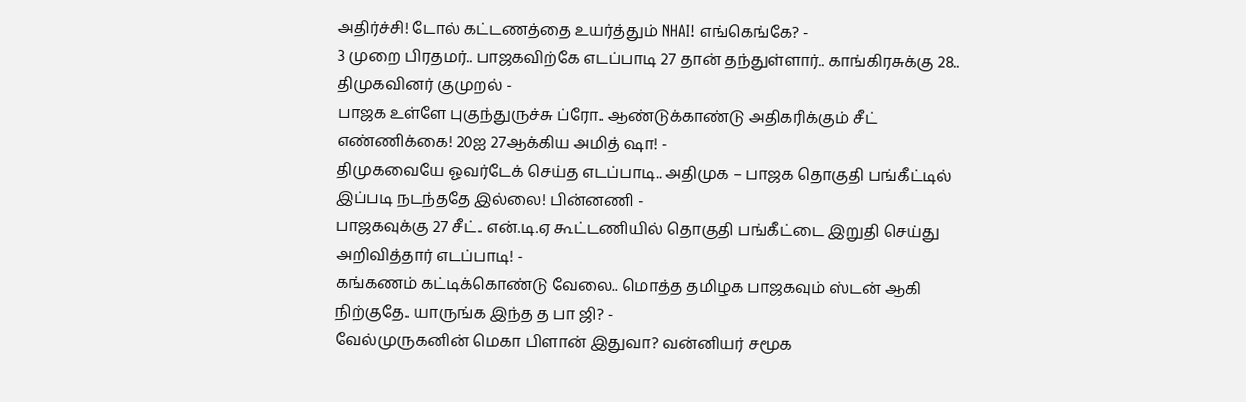அதிர்ச்சி! டோல் கட்டணத்தை உயர்த்தும் NHAI! எங்கெங்கே? -
3 முறை பிரதமர்.. பாஜகவிற்கே எடப்பாடி 27 தான் தந்துள்ளார்.. காங்கிரசுக்கு 28.. திமுகவினர் குமுறல் -
பாஜக உள்ளே புகுந்துருச்சு ப்ரோ.. ஆண்டுக்காண்டு அதிகரிக்கும் சீட் எண்ணிக்கை! 20ஐ 27ஆக்கிய அமித் ஷா! -
திமுகவையே ஓவர்டேக் செய்த எடப்பாடி.. அதிமுக – பாஜக தொகுதி பங்கீட்டில் இப்படி நடந்ததே இல்லை! பின்னணி -
பாஜகவுக்கு 27 சீட்.. என்.டி.ஏ கூட்டணியில் தொகுதி பங்கீட்டை இறுதி செய்து அறிவித்தார் எடப்பாடி! -
கங்கணம் கட்டிக்கொண்டு வேலை.. மொத்த தமிழக பாஜகவும் ஸ்டன் ஆகி நிற்குதே.. யாருங்க இந்த த பா ஜி? -
வேல்முருகனின் மெகா பிளான் இதுவா? வன்னியர் சமூக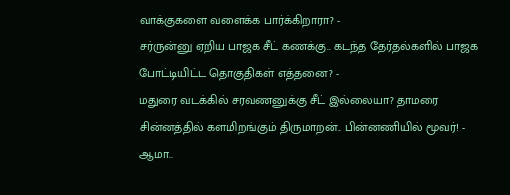வாக்குகளை வளைக்க பார்க்கிறாரா? -
சர்ருன்னு ஏறிய பாஜக சீட் கணக்கு.. கடந்த தேர்தல்களில் பாஜக போட்டியிட்ட தொகுதிகள் எத்தனை? -
மதுரை வடக்கில் சரவணனுக்கு சீட் இல்லையா? தாமரை சின்னத்தில் களமிறங்கும் திருமாறன்.. பின்னணியில் மூவர்! -
ஆமா..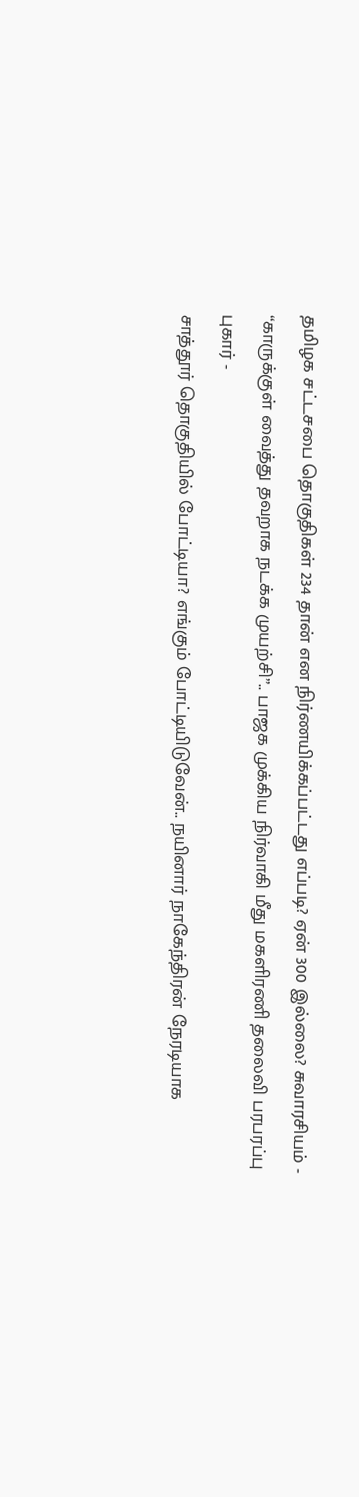தமிழக சட்டசபை தொகுதிகள் 234 தான் என நிர்ணயிக்கப்பட்டது எப்படி? ஏன் 300 இல்லை? சுவாரசியம் -
“காருக்குள் வைத்து தவறாக நடக்க முயற்சி”.. பாஜக முக்கிய நிர்வாகி மீது மகளிரணி தலைவி பரபரப்பு புகார் -
சாத்தூர் தொகுதியில் போட்டியா? எங்கும் போட்டியிடுவேன்.. நயினார் நாகேந்திரன் நேரடியாக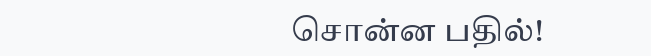சொன்ன பதில்!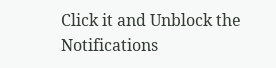Click it and Unblock the Notifications